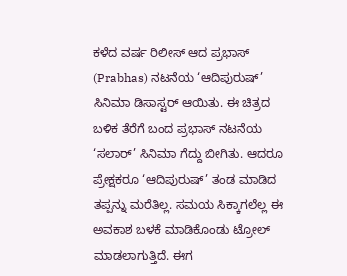ಕಳೆದ ವರ್ಷ ರಿಲೀಸ್ ಆದ ಪ್ರಭಾಸ್ (Prabhas) ನಟನೆಯ ‘ಆದಿಪುರುಷ್’ ಸಿನಿಮಾ ಡಿಸಾಸ್ಟರ್ ಆಯಿತು. ಈ ಚಿತ್ರದ ಬಳಿಕ ತೆರೆಗೆ ಬಂದ ಪ್ರಭಾಸ್ ನಟನೆಯ ‘ಸಲಾರ್’ ಸಿನಿಮಾ ಗೆದ್ದು ಬೀಗಿತು. ಆದರೂ ಪ್ರೇಕ್ಷಕರೂ ‘ಆದಿಪುರುಷ್’ ತಂಡ ಮಾಡಿದ ತಪ್ಪನ್ನು ಮರೆತಿಲ್ಲ. ಸಮಯ ಸಿಕ್ಕಾಗಲೆಲ್ಲ ಈ ಅವಕಾಶ ಬಳಕೆ ಮಾಡಿಕೊಂಡು ಟ್ರೋಲ್ ಮಾಡಲಾಗುತ್ತಿದೆ. ಈಗ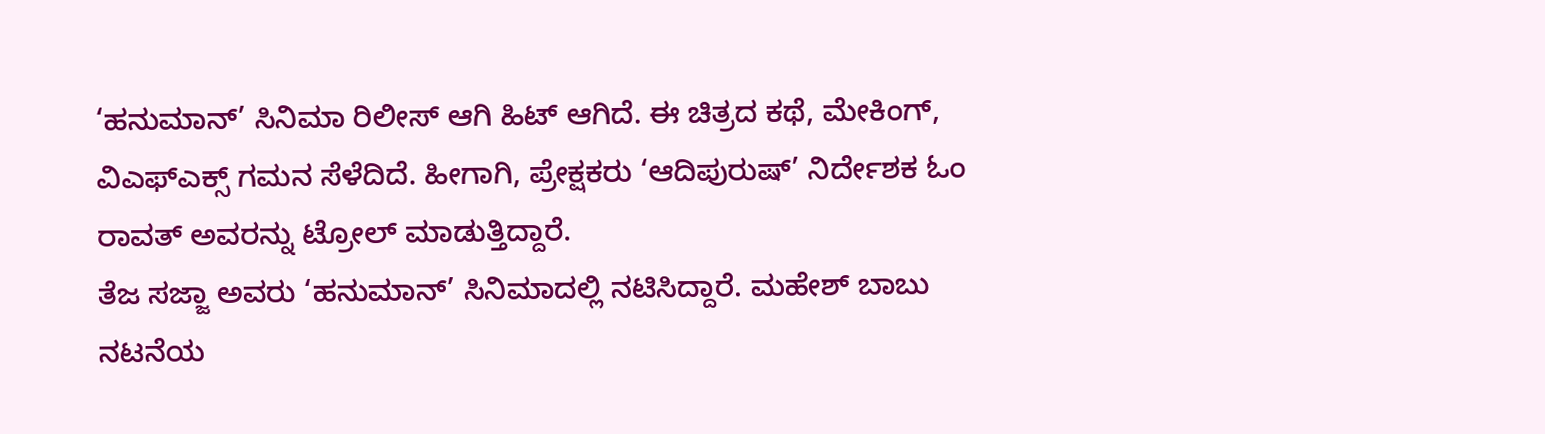‘ಹನುಮಾನ್’ ಸಿನಿಮಾ ರಿಲೀಸ್ ಆಗಿ ಹಿಟ್ ಆಗಿದೆ. ಈ ಚಿತ್ರದ ಕಥೆ, ಮೇಕಿಂಗ್, ವಿಎಫ್ಎಕ್ಸ್ ಗಮನ ಸೆಳೆದಿದೆ. ಹೀಗಾಗಿ, ಪ್ರೇಕ್ಷಕರು ‘ಆದಿಪುರುಷ್’ ನಿರ್ದೇಶಕ ಓಂ ರಾವತ್ ಅವರನ್ನು ಟ್ರೋಲ್ ಮಾಡುತ್ತಿದ್ದಾರೆ.
ತೆಜ ಸಜ್ಜಾ ಅವರು ‘ಹನುಮಾನ್’ ಸಿನಿಮಾದಲ್ಲಿ ನಟಿಸಿದ್ದಾರೆ. ಮಹೇಶ್ ಬಾಬು ನಟನೆಯ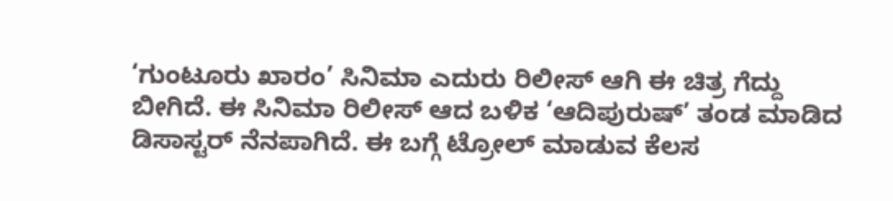‘ಗುಂಟೂರು ಖಾರಂ’ ಸಿನಿಮಾ ಎದುರು ರಿಲೀಸ್ ಆಗಿ ಈ ಚಿತ್ರ ಗೆದ್ದು ಬೀಗಿದೆ. ಈ ಸಿನಿಮಾ ರಿಲೀಸ್ ಆದ ಬಳಿಕ ‘ಆದಿಪುರುಷ್’ ತಂಡ ಮಾಡಿದ ಡಿಸಾಸ್ಟರ್ ನೆನಪಾಗಿದೆ. ಈ ಬಗ್ಗೆ ಟ್ರೋಲ್ ಮಾಡುವ ಕೆಲಸ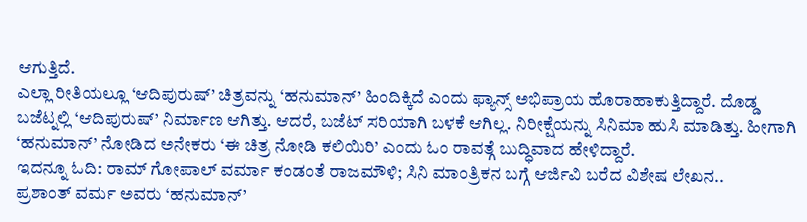ಆಗುತ್ತಿದೆ.
ಎಲ್ಲಾ ರೀತಿಯಲ್ಲೂ ‘ಆದಿಪುರುಷ್’ ಚಿತ್ರವನ್ನು ‘ಹನುಮಾನ್’ ಹಿಂದಿಕ್ಕಿದೆ ಎಂದು ಫ್ಯಾನ್ಸ್ ಅಭಿಪ್ರಾಯ ಹೊರಾಹಾಕುತ್ತಿದ್ದಾರೆ. ದೊಡ್ಡ ಬಜೆಟ್ನಲ್ಲಿ ‘ಆದಿಪುರುಷ್’ ನಿರ್ಮಾಣ ಆಗಿತ್ತು. ಆದರೆ, ಬಜೆಟ್ ಸರಿಯಾಗಿ ಬಳಕೆ ಆಗಿಲ್ಲ. ನಿರೀಕ್ಷೆಯನ್ನು ಸಿನಿಮಾ ಹುಸಿ ಮಾಡಿತ್ತು. ಹೀಗಾಗಿ ‘ಹನುಮಾನ್’ ನೋಡಿದ ಅನೇಕರು ‘ಈ ಚಿತ್ರ ನೋಡಿ ಕಲಿಯಿರಿ’ ಎಂದು ಓಂ ರಾವತ್ಗೆ ಬುದ್ಧಿವಾದ ಹೇಳಿದ್ದಾರೆ.
ಇದನ್ನೂ ಓದಿ: ರಾಮ್ ಗೋಪಾಲ್ ವರ್ಮಾ ಕಂಡಂತೆ ರಾಜಮೌಳಿ; ಸಿನಿ ಮಾಂತ್ರಿಕನ ಬಗ್ಗೆ ಆರ್ಜಿವಿ ಬರೆದ ವಿಶೇಷ ಲೇಖನ..
ಪ್ರಶಾಂತ್ ವರ್ಮ ಅವರು ‘ಹನುಮಾನ್’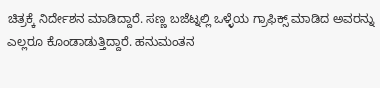ಚಿತ್ರಕ್ಕೆ ನಿರ್ದೇಶನ ಮಾಡಿದ್ದಾರೆ. ಸಣ್ಣ ಬಜೆಟ್ನಲ್ಲಿ ಒಳ್ಳೆಯ ಗ್ರಾಫಿಕ್ಸ್ ಮಾಡಿದ ಅವರನ್ನು ಎಲ್ಲರೂ ಕೊಂಡಾಡುತ್ತಿದ್ದಾರೆ. ಹನುಮಂತನ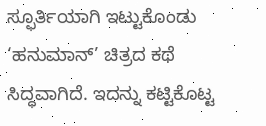ಸ್ಫೂರ್ತಿಯಾಗಿ ಇಟ್ಟುಕೊಂಡು ‘ಹನುಮಾನ್’ ಚಿತ್ರದ ಕಥೆ ಸಿದ್ಧವಾಗಿದೆ. ಇದನ್ನು ಕಟ್ಟಿಕೊಟ್ಟ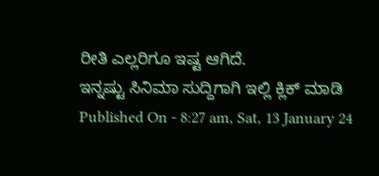ರೀತಿ ಎಲ್ಲರಿಗೂ ಇಷ್ಟ ಆಗಿದೆ.
ಇನ್ನಷ್ಟು ಸಿನಿಮಾ ಸುದ್ದಿಗಾಗಿ ಇಲ್ಲಿ ಕ್ಲಿಕ್ ಮಾಡಿ
Published On - 8:27 am, Sat, 13 January 24